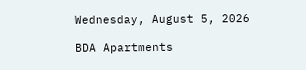Wednesday, August 5, 2026

BDA Apartments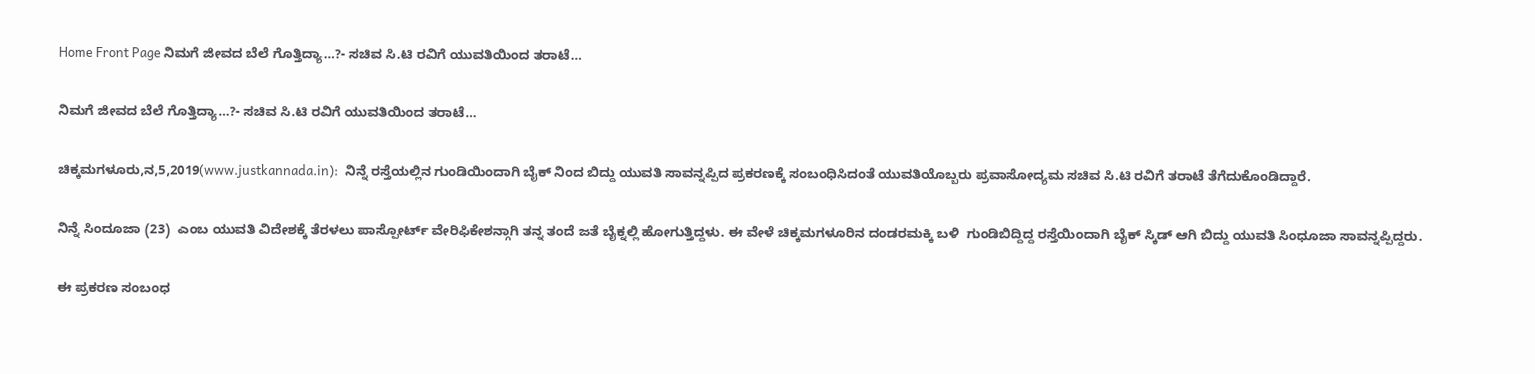Home Front Page ನಿಮಗೆ ಜೀವದ ಬೆಲೆ ಗೊತ್ತಿದ್ಯಾ…?- ಸಚಿವ ಸಿ.ಟಿ ರವಿಗೆ ಯುವತಿಯಿಂದ ತರಾಟೆ…

ನಿಮಗೆ ಜೀವದ ಬೆಲೆ ಗೊತ್ತಿದ್ಯಾ…?- ಸಚಿವ ಸಿ.ಟಿ ರವಿಗೆ ಯುವತಿಯಿಂದ ತರಾಟೆ…

ಚಿಕ್ಕಮಗಳೂರು,ನ,5,2019(www.justkannada.in):  ನಿನ್ನೆ ರಸ್ತೆಯಲ್ಲಿನ ಗುಂಡಿಯಿಂದಾಗಿ ಬೈಕ್ ನಿಂದ ಬಿದ್ದು ಯುವತಿ ಸಾವನ್ನಪ್ಪಿದ ಪ್ರಕರಣಕ್ಕೆ ಸಂಬಂಧಿಸಿದಂತೆ ಯುವತಿಯೊಬ್ಬರು ಪ್ರವಾಸೋದ್ಯಮ ಸಚಿವ ಸಿ.ಟಿ ರವಿಗೆ ತರಾಟೆ ತೆಗೆದುಕೊಂಡಿದ್ದಾರೆ.

ನಿನ್ನೆ ಸಿಂದೂಜಾ (23)  ಎಂಬ ಯುವತಿ ವಿದೇಶಕ್ಕೆ ತೆರಳಲು ಪಾಸ್ಪೋರ್ಟ್ ವೇರಿಫಿಕೇಶನ್ಗಾಗಿ ತನ್ನ ತಂದೆ ಜತೆ ಬೈಕ್ನಲ್ಲಿ ಹೋಗುತ್ತಿದ್ದಳು. ಈ ವೇಳೆ ಚಿಕ್ಕಮಗಳೂರಿನ ದಂಡರಮಕ್ಕಿ ಬಳಿ  ಗುಂಡಿಬಿದ್ದಿದ್ದ ರಸ್ತೆಯಿಂದಾಗಿ ಬೈಕ್ ಸ್ಕಿಡ್ ಆಗಿ ಬಿದ್ದು ಯುವತಿ ಸಿಂಧೂಜಾ ಸಾವನ್ನಪ್ಪಿದ್ದರು.

ಈ ಪ್ರಕರಣ ಸಂಬಂಧ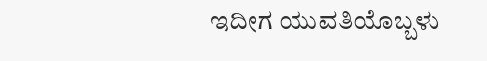ಇದೀಗ ಯುವತಿಯೊಬ್ಬಳು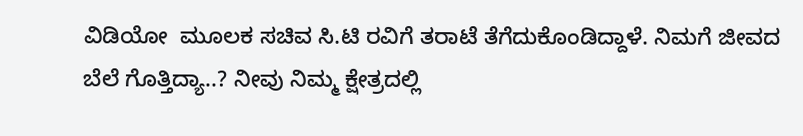ವಿಡಿಯೋ  ಮೂಲಕ ಸಚಿವ ಸಿ.ಟಿ ರವಿಗೆ ತರಾಟೆ ತೆಗೆದುಕೊಂಡಿದ್ದಾಳೆ. ನಿಮಗೆ ಜೀವದ ಬೆಲೆ ಗೊತ್ತಿದ್ಯಾ..? ನೀವು ನಿಮ್ಮ ಕ್ಷೇತ್ರದಲ್ಲಿ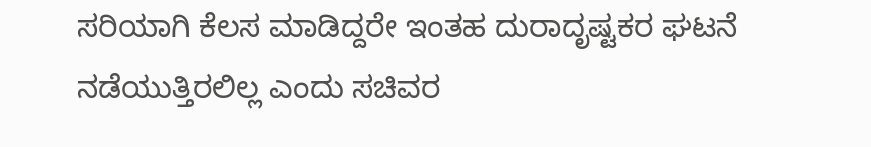ಸರಿಯಾಗಿ ಕೆಲಸ ಮಾಡಿದ್ದರೇ ಇಂತಹ ದುರಾದೃಷ್ಟಕರ ಘಟನೆ ನಡೆಯುತ್ತಿರಲಿಲ್ಲ ಎಂದು ಸಚಿವರ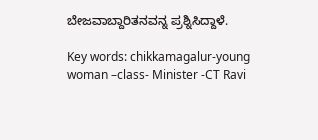ಬೇಜವಾಬ್ದಾರಿತನವನ್ನ ಪ್ರಶ್ನಿಸಿದ್ದಾಳೆ.

Key words: chikkamagalur-young woman –class- Minister -CT Ravi